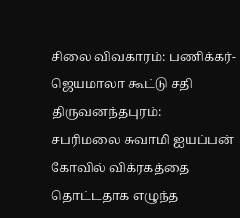சிலை விவகாரம்: பணிக்கர்-ஜெயமாலா கூட்டு சதி
திருவனந்தபுரம்:
சபரிமலை சுவாமி ஐயப்பன் கோவில் விக்ரகத்தை தொட்டதாக எழுந்த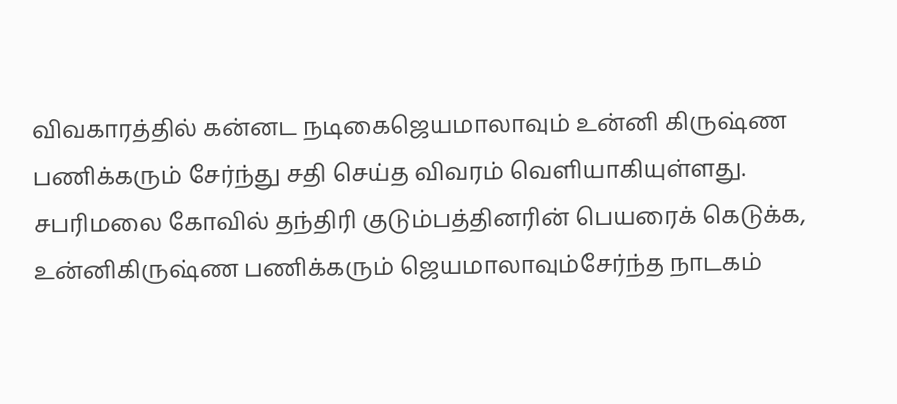விவகாரத்தில் கன்னட நடிகைஜெயமாலாவும் உன்னி கிருஷ்ண பணிக்கரும் சேர்ந்து சதி செய்த விவரம் வெளியாகியுள்ளது.
சபரிமலை கோவில் தந்திரி குடும்பத்தினரின் பெயரைக் கெடுக்க, உன்னிகிருஷ்ண பணிக்கரும் ஜெயமாலாவும்சேர்ந்த நாடகம்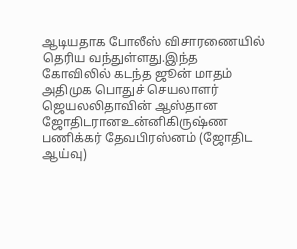ஆடியதாக போலீஸ் விசாரணையில் தெரிய வந்துள்ளது.இந்த கோவிலில் கடந்த ஜூன் மாதம் அதிமுக பொதுச் செயலாளர் ஜெயலலிதாவின் ஆஸ்தான ஜோதிடரானஉன்னிகிருஷ்ண பணிக்கர் தேவபிரஸ்னம் (ஜோதிட ஆய்வு)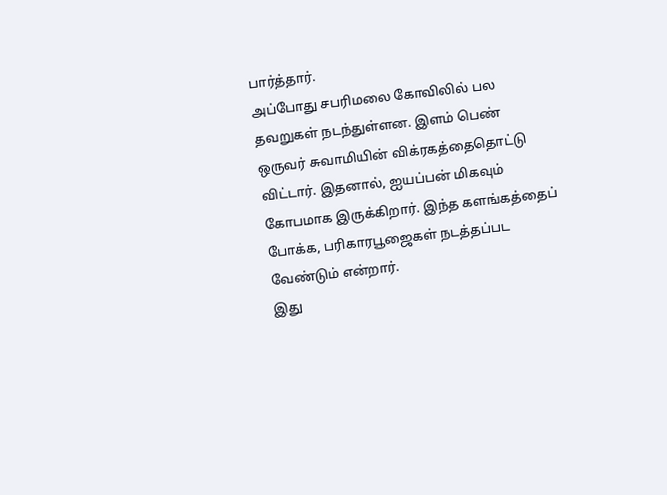பார்த்தார்.
அப்போது சபரிமலை கோவிலில் பல தவறுகள் நடந்துள்ளன. இளம் பெண் ஒருவர் சுவாமியின் விக்ரகத்தைதொட்டு விட்டார். இதனால், ஐயப்பன் மிகவும் கோபமாக இருக்கிறார். இந்த களங்கத்தைப் போக்க, பரிகாரபூஜைகள் நடத்தப்பட வேண்டும் என்றார்.
இது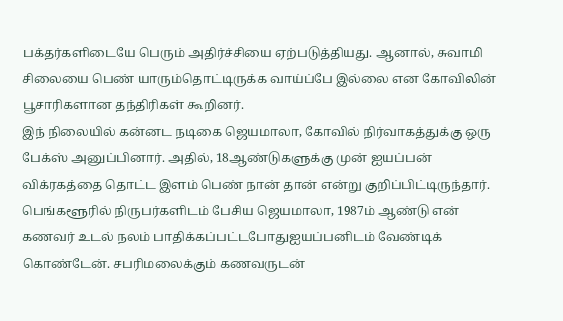பக்தர்களிடையே பெரும் அதிர்ச்சியை ஏற்படுத்தியது. ஆனால், சுவாமி சிலையை பெண் யாரும்தொட்டிருக்க வாய்ப்பே இல்லை என கோவிலின் பூசாரிகளான தந்திரிகள் கூறினர்.
இந் நிலையில் கன்னட நடிகை ஜெயமாலா, கோவில் நிர்வாகத்துக்கு ஒரு பேக்ஸ் அனுப்பினார். அதில், 18ஆண்டுகளுக்கு முன் ஐயப்பன் விக்ரகத்தை தொட்ட இளம் பெண் நான் தான் என்று குறிப்பிட்டிருந்தார்.
பெங்களூரில் நிருபர்களிடம் பேசிய ஜெயமாலா, 1987ம் ஆண்டு என் கணவர் உடல் நலம் பாதிக்கப்பட்டபோதுஐயப்பனிடம் வேண்டிக் கொண்டேன். சபரிமலைக்கும் கணவருடன்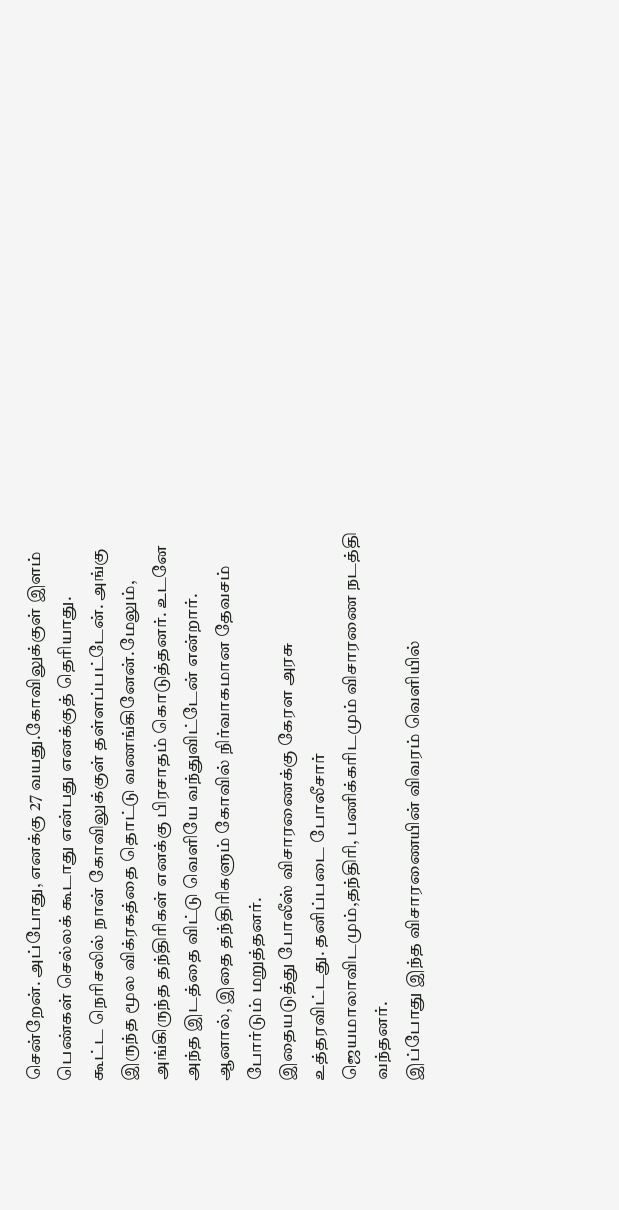சென்றேன். அப்போது, எனக்கு 27 வயது.கோவிலுக்குள் இளம் பெண்கள் செல்லக் கூடாது என்பது எனக்குத் தெரியாது.
கூட்ட நெரிசலில் நான் கோவிலுக்குள் தள்ளப்பட்டேன். அங்கு இருந்த மூல விக்ரகத்தை தொட்டு வணங்கினேன்.மேலும், அங்கிருந்த தந்திரிகள் எனக்கு பிரசாதம் கொடுத்தனர். உடனே அந்த இடத்தை விட்டு வெளியே வந்துவிட்டேன் என்றார்.
ஆனால், இதை தந்திரிகளும் கோவில் நிர்வாகமான தேவசம் போர்டும் மறுத்தனர்.
இதையடுத்து போலீஸ் விசாரணைக்கு கேரள அரசு உத்தரவிட்டது. தனிப்படை போலீசார் ஜெயமாலாவிடமும்,தந்திரி, பணிக்கரிடமும் விசாரணை நடத்தி வந்தனர்.
இப்போது இந்த விசாரணையின் விவரம் வெளியில்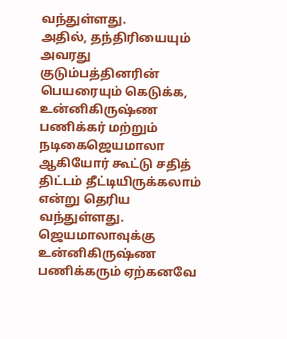வந்துள்ளது.
அதில், தந்திரியையும் அவரது குடும்பத்தினரின் பெயரையும் கெடுக்க, உன்னிகிருஷ்ண பணிக்கர் மற்றும் நடிகைஜெயமாலா ஆகியோர் கூட்டு சதித் திட்டம் தீட்டியிருக்கலாம் என்று தெரிய வந்துள்ளது.
ஜெயமாலாவுக்கு உன்னிகிருஷ்ண பணிக்கரும் ஏற்கனவே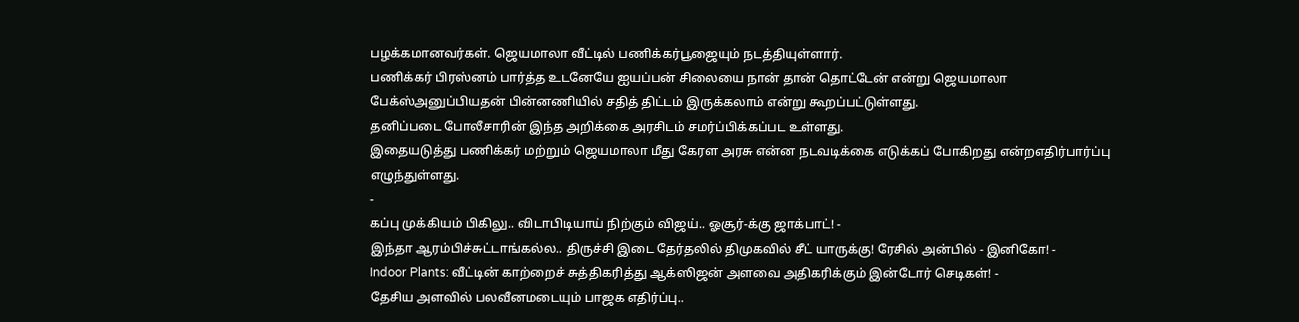பழக்கமானவர்கள். ஜெயமாலா வீட்டில் பணிக்கர்பூஜையும் நடத்தியுள்ளார்.
பணிக்கர் பிரஸ்னம் பார்த்த உடனேயே ஐயப்பன் சிலையை நான் தான் தொட்டேன் என்று ஜெயமாலா பேக்ஸ்அனுப்பியதன் பின்னணியில் சதித் திட்டம் இருக்கலாம் என்று கூறப்பட்டுள்ளது.
தனிப்படை போலீசாரின் இந்த அறிக்கை அரசிடம் சமர்ப்பிக்கப்பட உள்ளது.
இதையடுத்து பணிக்கர் மற்றும் ஜெயமாலா மீது கேரள அரசு என்ன நடவடிக்கை எடுக்கப் போகிறது என்றஎதிர்பார்ப்பு எழுந்துள்ளது.
-
கப்பு முக்கியம் பிகிலு.. விடாபிடியாய் நிற்கும் விஜய்.. ஓசூர்-க்கு ஜாக்பாட்! -
இந்தா ஆரம்பிச்சுட்டாங்கல்ல.. திருச்சி இடை தேர்தலில் திமுகவில் சீட் யாருக்கு! ரேசில் அன்பில் - இனிகோ! -
Indoor Plants: வீட்டின் காற்றைச் சுத்திகரித்து ஆக்ஸிஜன் அளவை அதிகரிக்கும் இன்டோர் செடிகள்! -
தேசிய அளவில் பலவீனமடையும் பாஜக எதிர்ப்பு..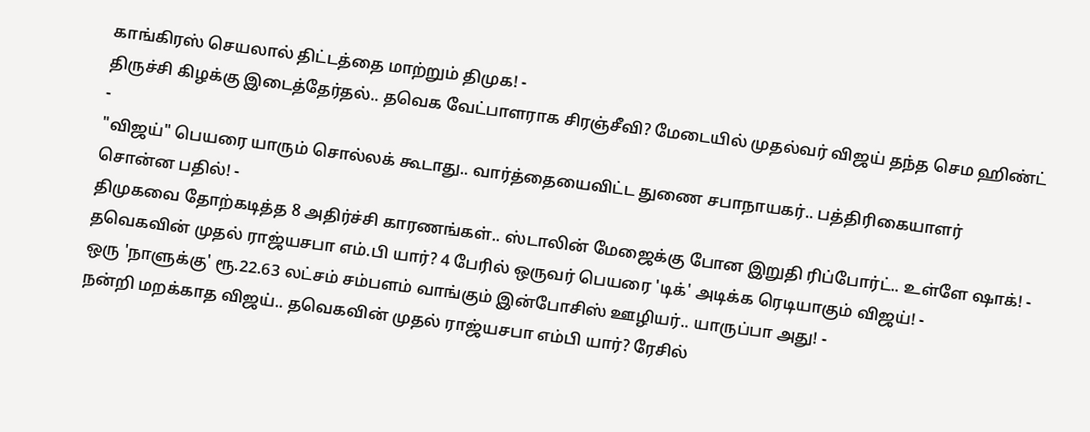காங்கிரஸ் செயலால் திட்டத்தை மாற்றும் திமுக! -
திருச்சி கிழக்கு இடைத்தேர்தல்.. தவெக வேட்பாளராக சிரஞ்சீவி? மேடையில் முதல்வர் விஜய் தந்த செம ஹிண்ட் -
"விஜய்" பெயரை யாரும் சொல்லக் கூடாது.. வார்த்தையைவிட்ட துணை சபாநாயகர்.. பத்திரிகையாளர் சொன்ன பதில்! -
திமுகவை தோற்கடித்த 8 அதிர்ச்சி காரணங்கள்.. ஸ்டாலின் மேஜைக்கு போன இறுதி ரிப்போர்ட்.. உள்ளே ஷாக்! -
தவெகவின் முதல் ராஜ்யசபா எம்.பி யார்? 4 பேரில் ஒருவர் பெயரை 'டிக்' அடிக்க ரெடியாகும் விஜய்! -
ஒரு 'நாளுக்கு' ரூ.22.63 லட்சம் சம்பளம் வாங்கும் இன்போசிஸ் ஊழியர்.. யாருப்பா அது! -
நன்றி மறக்காத விஜய்.. தவெகவின் முதல் ராஜ்யசபா எம்பி யார்? ரேசில்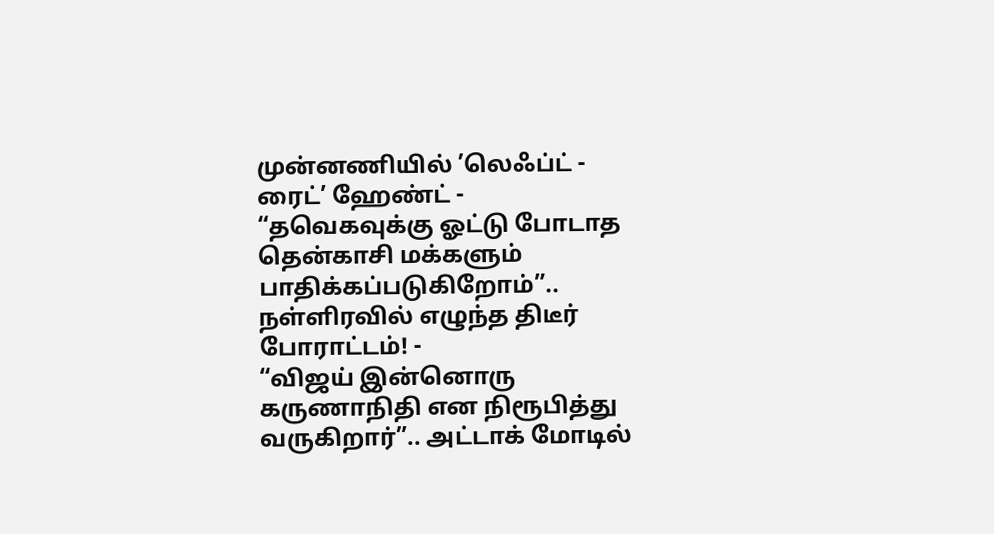முன்னணியில் ’லெஃப்ட் - ரைட்’ ஹேண்ட் -
“தவெகவுக்கு ஓட்டு போடாத தென்காசி மக்களும் பாதிக்கப்படுகிறோம்”.. நள்ளிரவில் எழுந்த திடீர் போராட்டம்! -
“விஜய் இன்னொரு கருணாநிதி என நிரூபித்து வருகிறார்”.. அட்டாக் மோடில்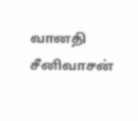வானதி சீனிவாசன்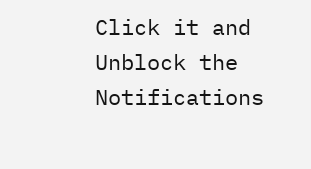Click it and Unblock the Notifications